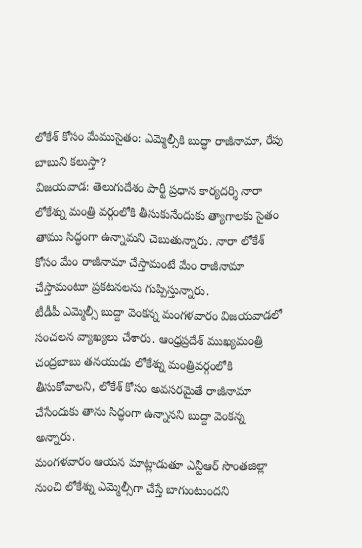లోకేశ్ కోసం మేముసైతం: ఎమ్మెల్సీకి బుద్ధా రాజీనామా, రేపు బాబుని కలుస్తా?
విజయవాడ: తెలుగుదేశం పార్టీ ప్రధాన కార్యదర్శి నారా లోకేశ్ను మంత్రి వర్గంలోకి తీసుకునేందుకు త్యాగాలకు సైతం తాము సిద్ధంగా ఉన్నామని చెబుతున్నారు. నారా లోకేశ్ కోసం మేం రాజీనామా చేస్తామంటే మేం రాజీనామా చేస్తామంటూ ప్రకటనలను గుప్పిస్తున్నారు.
టీడీపీ ఎమ్మెల్సీ బుద్దా వెంకన్న మంగళవారం విజయవాడలో సంచలన వ్యాఖ్యలు చేశారు. ఆంధ్రప్రదేశ్ ముఖ్యమంత్రి చంద్రబాబు తనయుడు లోకేశ్ను మంత్రివర్గంలోకి తీసుకోవాలని, లోకేశ్ కోసం అవసరమైతే రాజీనామా చేసేందుకు తాను సిద్ధంగా ఉన్నానని బుద్దా వెంకన్న అన్నారు.
మంగళవారం ఆయన మాట్లాడుతూ ఎన్టీఆర్ సొంతజిల్లా నుంచి లోకేశ్ను ఎమ్మెల్సీగా చేస్తే బాగుంటుందని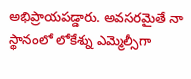అభిప్రాయపడ్డారు. అవసరమైతే నా స్థానంలో లోకేశ్ను ఎమ్మెల్సీగా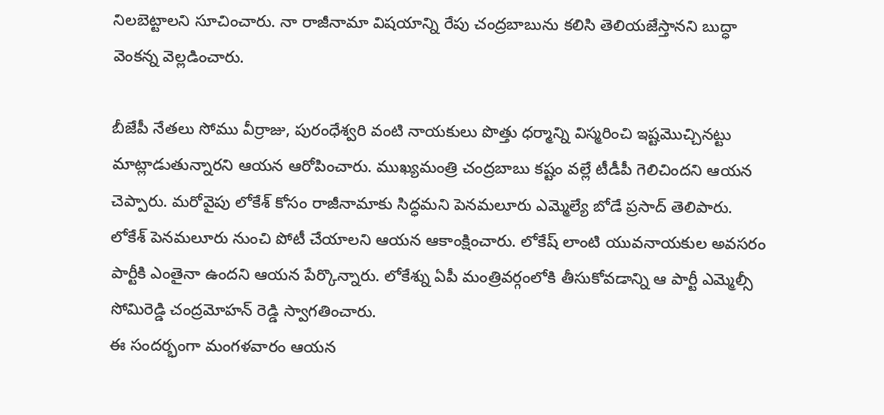నిలబెట్టాలని సూచించారు. నా రాజీనామా విషయాన్ని రేపు చంద్రబాబును కలిసి తెలియజేస్తానని బుద్ధా వెంకన్న వెల్లడించారు.

బీజేపీ నేతలు సోము వీర్రాజు, పురంధేశ్వరి వంటి నాయకులు పొత్తు ధర్మాన్ని విస్మరించి ఇష్టమొచ్చినట్టు మాట్లాడుతున్నారని ఆయన ఆరోపించారు. ముఖ్యమంత్రి చంద్రబాబు కష్టం వల్లే టీడీపీ గెలిచిందని ఆయన చెప్పారు. మరోవైపు లోకేశ్ కోసం రాజీనామాకు సిద్ధమని పెనమలూరు ఎమ్మెల్యే బోడే ప్రసాద్ తెలిపారు.
లోకేశ్ పెనమలూరు నుంచి పోటీ చేయాలని ఆయన ఆకాంక్షించారు. లోకేష్ లాంటి యువనాయకుల అవసరం పార్టీకి ఎంతైనా ఉందని ఆయన పేర్కొన్నారు. లోకేశ్ను ఏపీ మంత్రివర్గంలోకి తీసుకోవడాన్ని ఆ పార్టీ ఎమ్మెల్సీ సోమిరెడ్డి చంద్రమోహన్ రెడ్డి స్వాగతించారు.
ఈ సందర్భంగా మంగళవారం ఆయన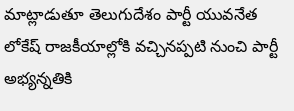మాట్లాడుతూ తెలుగుదేశం పార్టీ యువనేత లోకేష్ రాజకీయాల్లోకి వచ్చినప్పటి నుంచి పార్టీ అభ్యన్నతికి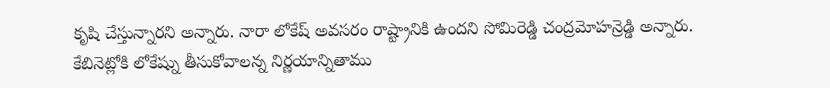కృషి చేస్తున్నారని అన్నారు. నారా లోకేష్ అవసరం రాష్ట్రానికి ఉందని సోమిరెడ్డి చంద్రమోహన్రెడ్డి అన్నారు. కేబినెట్లోకి లోకేష్ను తీసుకోవాలన్న నిర్ణయాన్నితాము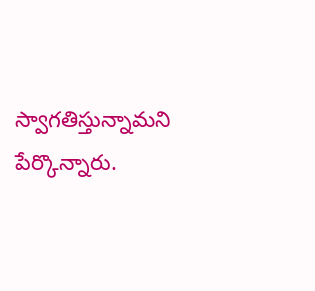స్వాగతిస్తున్నామని పేర్కొన్నారు.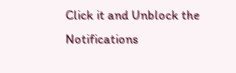Click it and Unblock the Notifications